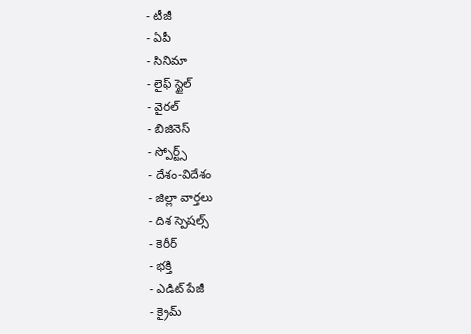- టీజీ
- ఏపీ
- సినిమా
- లైఫ్ స్టైల్
- వైరల్
- బిజినెస్
- స్పోర్ట్స్
- దేశం-విదేశం
- జిల్లా వార్తలు
- దిశ స్పెషల్స్
- కెరీర్
- భక్తి
- ఎడిట్ పేజీ
- క్రైమ్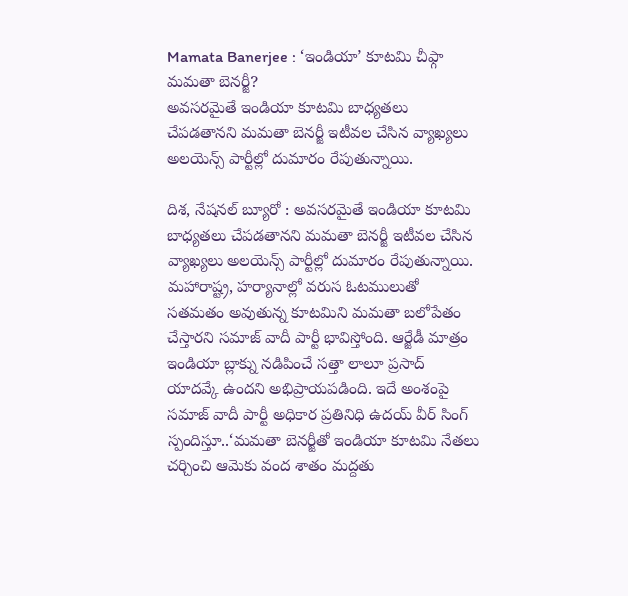Mamata Banerjee : ‘ఇండియా’ కూటమి చీఫ్గా మమతా బెనర్జీ?
అవసరమైతే ఇండియా కూటమి బాధ్యతలు చేపడతానని మమతా బెనర్జీ ఇటీవల చేసిన వ్యాఖ్యలు అలయెన్స్ పార్టీల్లో దుమారం రేపుతున్నాయి.

దిశ, నేషనల్ బ్యూరో : అవసరమైతే ఇండియా కూటమి బాధ్యతలు చేపడతానని మమతా బెనర్జీ ఇటీవల చేసిన వ్యాఖ్యలు అలయెన్స్ పార్టీల్లో దుమారం రేపుతున్నాయి. మహారాష్ట్ర, హర్యానాల్లో వరుస ఓటములుతో సతమతం అవుతున్న కూటమిని మమతా బలోపేతం చేస్తారని సమాజ్ వాదీ పార్టీ భావిస్తోంది. ఆర్జేడీ మాత్రం ఇండియా బ్లాక్ను నడిపించే సత్తా లాలూ ప్రసాద్ యాదవ్కే ఉందని అభిప్రాయపడింది. ఇదే అంశంపై సమాజ్ వాదీ పార్టీ అధికార ప్రతినిధి ఉదయ్ వీర్ సింగ్ స్పందిస్తూ..‘మమతా బెనర్జీతో ఇండియా కూటమి నేతలు చర్చించి ఆమెకు వంద శాతం మద్దతు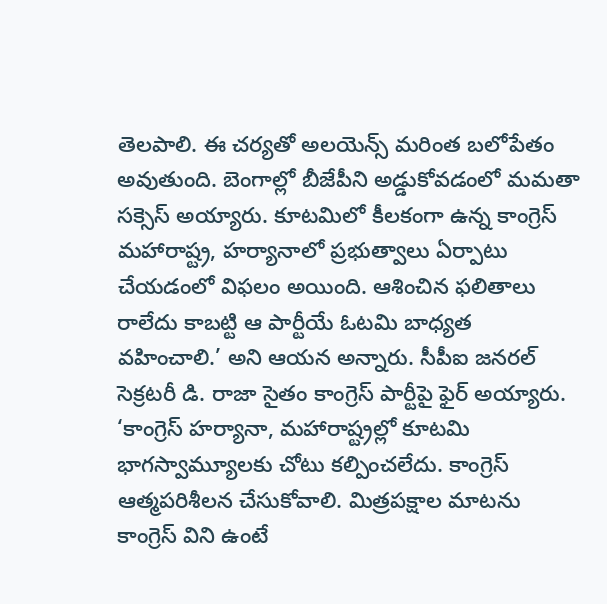తెలపాలి. ఈ చర్యతో అలయెన్స్ మరింత బలోపేతం అవుతుంది. బెంగాల్లో బీజేపీని అడ్డుకోవడంలో మమతా సక్సెస్ అయ్యారు. కూటమిలో కీలకంగా ఉన్న కాంగ్రెస్ మహారాష్ట్ర, హర్యానాలో ప్రభుత్వాలు ఏర్పాటు చేయడంలో విఫలం అయింది. ఆశించిన ఫలితాలు రాలేదు కాబట్టి ఆ పార్టీయే ఓటమి బాధ్యత వహించాలి.’ అని ఆయన అన్నారు. సీపీఐ జనరల్ సెక్రటరీ డి. రాజా సైతం కాంగ్రెస్ పార్టీపై ఫైర్ అయ్యారు. ‘కాంగ్రెస్ హర్యానా, మహారాష్ట్రల్లో కూటమి భాగస్వామ్యూలకు చోటు కల్పించలేదు. కాంగ్రెస్ ఆత్మపరిశీలన చేసుకోవాలి. మిత్రపక్షాల మాటను కాంగ్రెస్ విని ఉంటే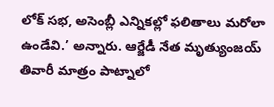లోక్ సభ, అసెంబ్లీ ఎన్నికల్లో ఫలితాలు మరోలా ఉండేవి.’ అన్నారు. ఆర్జేడీ నేత మృత్యుంజయ్ తివారీ మాత్రం పాట్నాలో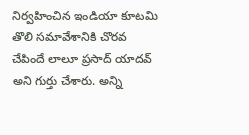నిర్వహించిన ఇండియా కూటమి తొలి సమావేశానికి చొరవ చేపిందే లాలూ ప్రసాద్ యాదవ్ అని గుర్తు చేశారు. అన్ని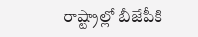రాష్ట్రాల్లో బీజేపీకి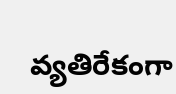వ్యతిరేకంగా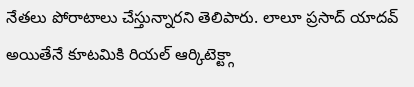నేతలు పోరాటాలు చేస్తున్నారని తెలిపారు. లాలూ ప్రసాద్ యాదవ్ అయితేనే కూటమికి రియల్ ఆర్కిటెక్ట్గా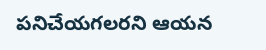పనిచేయగలరని ఆయన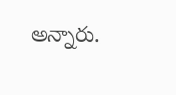అన్నారు.